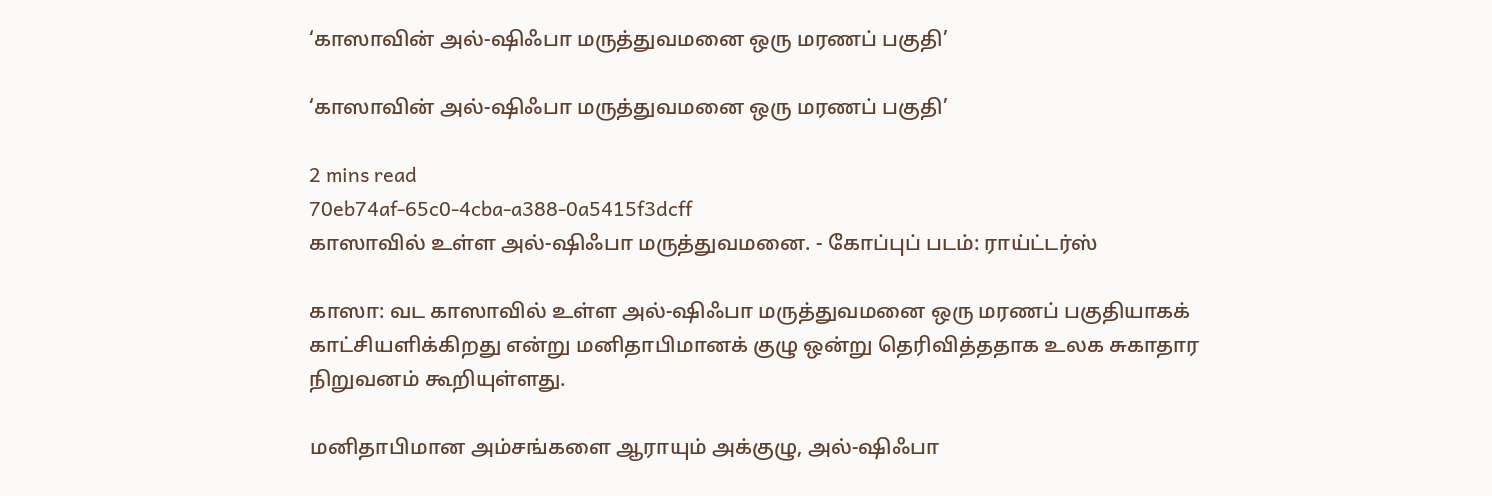‘காஸாவின் அல்-ஷிஃபா மருத்துவமனை ஒரு மரணப் பகுதி’

‘காஸாவின் அல்-ஷிஃபா மருத்துவமனை ஒரு மரணப் பகுதி’

2 mins read
70eb74af-65c0-4cba-a388-0a5415f3dcff
காஸாவில் உள்ள அல்-ஷிஃபா மருத்துவமனை. - கோப்புப் படம்: ராய்ட்டர்ஸ்

காஸா: வட காஸாவில் உள்ள அல்-ஷிஃபா மருத்துவமனை ஒரு மரணப் பகுதியாகக் காட்சியளிக்கிறது என்று மனிதாபிமானக் குழு ஒன்று தெரிவித்ததாக உலக சுகாதார நிறுவனம் கூறியுள்ளது.

மனிதாபிமான அம்சங்களை ஆராயும் அக்குழு, அல்-ஷிஃபா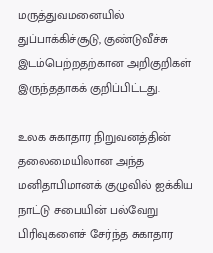மருத்துவமனையில் துப்பாக்கிச்சூடு, குண்டுவீச்சு இடம்பெற்றதற்கான அறிகுறிகள் இருந்ததாகக் குறிப்பிட்டது.

உலக சுகாதார நிறுவனத்தின் தலைமையிலான அந்த மனிதாபிமானக் குழுவில் ஐக்கிய நாட்டு சபையின் பல்வேறு பிரிவுகளைச் சேர்ந்த சுகாதார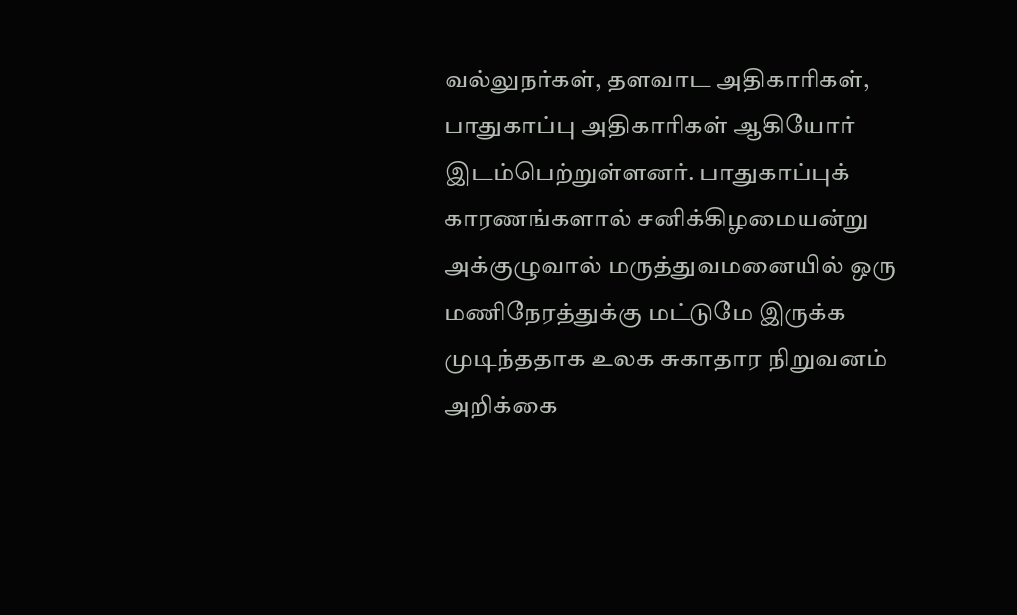வல்லுநர்கள், தளவாட அதிகாரிகள், பாதுகாப்பு அதிகாரிகள் ஆகியோர் இடம்பெற்றுள்ளனர். பாதுகாப்புக் காரணங்களால் சனிக்கிழமையன்று அக்குழுவால் மருத்துவமனையில் ஒரு மணிநேரத்துக்கு மட்டுமே இருக்க முடிந்ததாக உலக சுகாதார நிறுவனம் அறிக்கை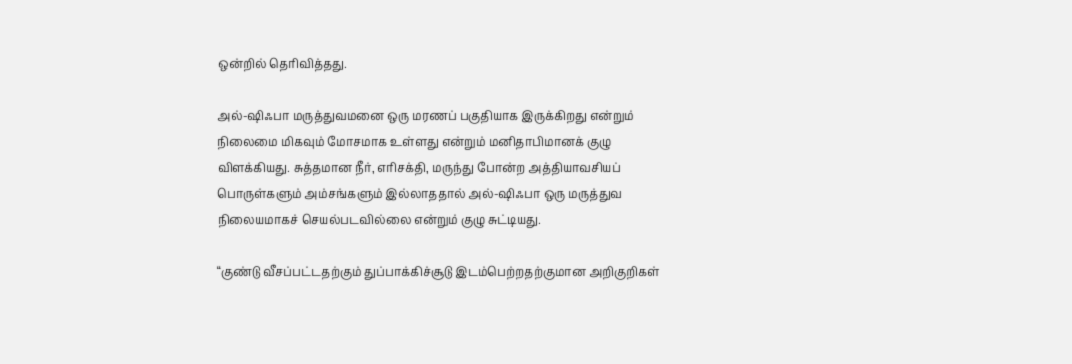ஒன்றில் தெரிவித்தது.

அல்-ஷிஃபா மருத்துவமனை ஒரு மரணப் பகுதியாக இருக்கிறது என்றும் நிலைமை மிகவும் மோசமாக உள்ளது என்றும் மனிதாபிமானக் குழு விளக்கியது. சுத்தமான நீர், எரிசக்தி, மருந்து போன்ற அத்தியாவசியப் பொருள்களும் அம்சங்களும் இல்லாததால் அல்-ஷிஃபா ஒரு மருத்துவ நிலையமாகச் செயல்படவில்லை என்றும் குழு சுட்டியது.

“குண்டு வீசப்பட்டதற்கும் துப்பாக்கிச்சூடு இடம்பெற்றதற்குமான அறிகுறிகள்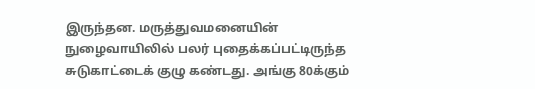இருந்தன. மருத்துவமனையின் நுழைவாயிலில் பலர் புதைக்கப்பட்டிருந்த சுடுகாட்டைக் குழு கண்டது. அங்கு 80க்கும்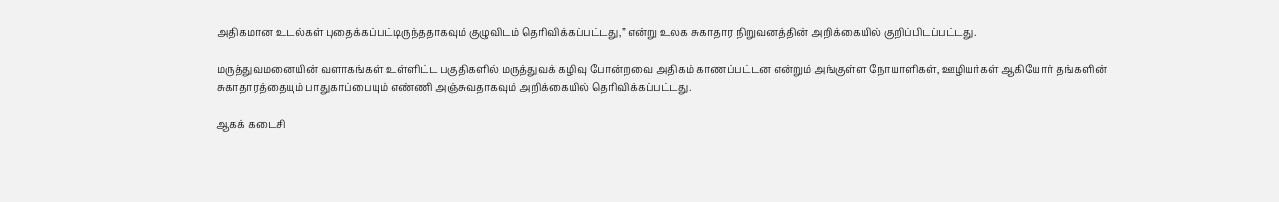அதிகமான உடல்கள் புதைக்கப்பட்டிருந்ததாகவும் குழுவிடம் தெரிவிக்கப்பட்டது,” என்று உலக சுகாதார நிறுவனத்தின் அறிக்கையில் குறிப்பிடப்பட்டது.

மருத்துவமனையின் வளாகங்கள் உள்ளிட்ட பகுதிகளில் மருத்துவக் கழிவு போன்றவை அதிகம் காணப்பட்டன என்றும் அங்குள்ள நோயாளிகள், ஊழியர்கள் ஆகியோர் தங்களின் சுகாதாரத்தையும் பாதுகாப்பையும் எண்ணி அஞ்சுவதாகவும் அறிக்கையில் தெரிவிக்கப்பட்டது.

ஆகக் கடைசி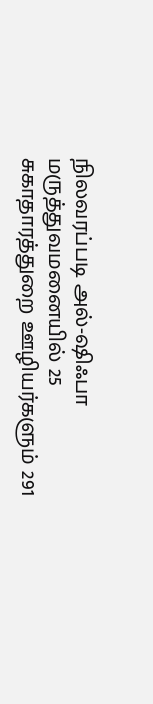நிலவரப்படி அல்‌-ஷிஃபா மருத்துவமனையில் 25 சுகாதாரத்துறை ஊழியர்களும் 291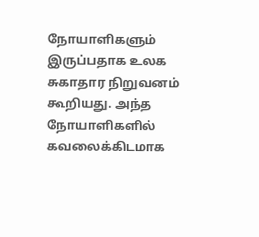நோயாளிகளும் இருப்பதாக உலக சுகாதார நிறுவனம் கூறியது. அந்த நோயாளிகளில் கவலைக்கிடமாக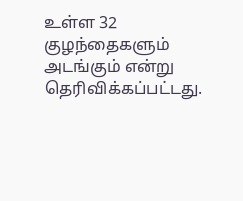உள்ள 32 குழந்தைகளும் அடங்கும் என்று தெரிவிக்கப்பட்டது.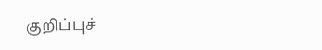குறிப்புச்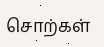சொற்கள்